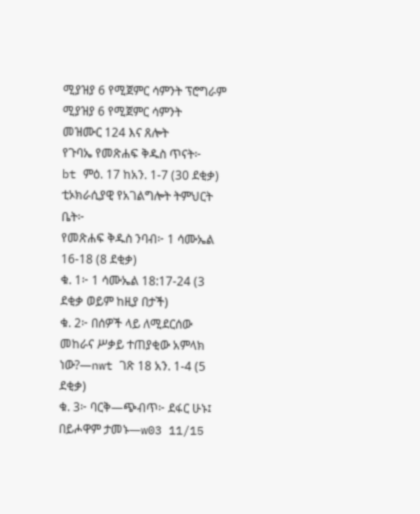ሚያዝያ 6 የሚጀምር ሳምንት ፕሮግራም
ሚያዝያ 6 የሚጀምር ሳምንት
መዝሙር 124 እና ጸሎት
የጉባኤ የመጽሐፍ ቅዱስ ጥናት፦
bt ምዕ. 17 ከአን. 1-7 (30 ደቂቃ)
ቲኦክራሲያዊ የአገልግሎት ትምህርት ቤት፦
የመጽሐፍ ቅዱስ ንባብ፦ 1 ሳሙኤል 16-18 (8 ደቂቃ)
ቁ. 1፦ 1 ሳሙኤል 18:17-24 (3 ደቂቃ ወይም ከዚያ በታች)
ቁ. 2፦ በሰዎች ላይ ለሚደርሰው መከራና ሥቃይ ተጠያቂው አምላክ ነው?—nwt ገጽ 18 አን. 1-4 (5 ደቂቃ)
ቁ. 3፦ ባርቅ—ጭብጥ፦ ደፋር ሁኑ፤ በይሖዋም ታመኑ—w03 11/15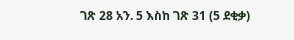ገጽ 28 አን. 5 እስከ ገጽ 31 (5 ደቂቃ)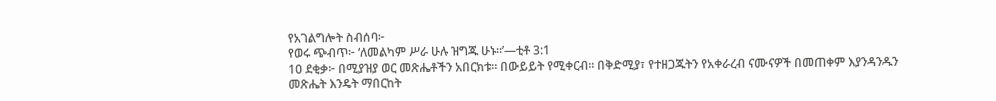የአገልግሎት ስብሰባ፦
የወሩ ጭብጥ፦ ‘ለመልካም ሥራ ሁሉ ዝግጁ ሁኑ።’—ቲቶ 3:1
10 ደቂቃ፦ በሚያዝያ ወር መጽሔቶችን አበርክቱ። በውይይት የሚቀርብ። በቅድሚያ፣ የተዘጋጁትን የአቀራረብ ናሙናዎች በመጠቀም እያንዳንዱን መጽሔት እንዴት ማበርከት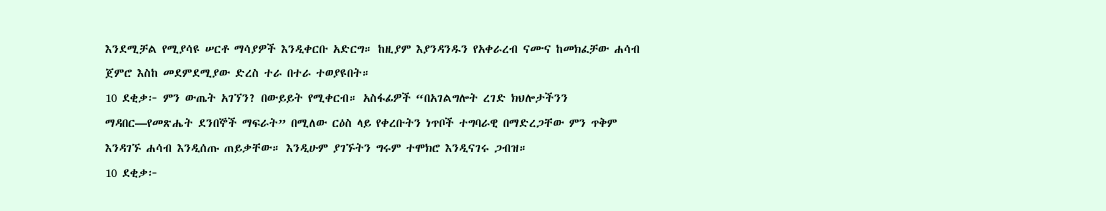እንደሚቻል የሚያሳዩ ሠርቶ ማሳያዎች እንዲቀርቡ አድርግ። ከዚያም እያንዳንዱን የአቀራረብ ናሙና ከመክፈቻው ሐሳብ ጀምሮ እስከ መደምደሚያው ድረስ ተራ በተራ ተወያዩበት።
10 ደቂቃ፦ ምን ውጤት አገኘን? በውይይት የሚቀርብ። አስፋፊዎች “በአገልግሎት ረገድ ክህሎታችንን ማዳበር—የመጽሔት ደንበኞች ማፍራት” በሚለው ርዕስ ላይ የቀረቡትን ነጥቦች ተግባራዊ በማድረጋቸው ምን ጥቅም እንዳገኙ ሐሳብ እንዲሰጡ ጠይቃቸው። እንዲሁም ያገኙትን ግሩም ተሞክሮ እንዲናገሩ ጋብዝ።
10 ደቂቃ፦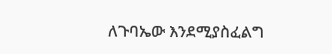ለጉባኤው እንደሚያስፈልግ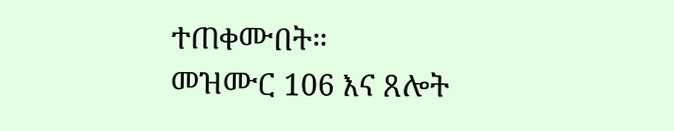ተጠቀሙበት።
መዝሙር 106 እና ጸሎት